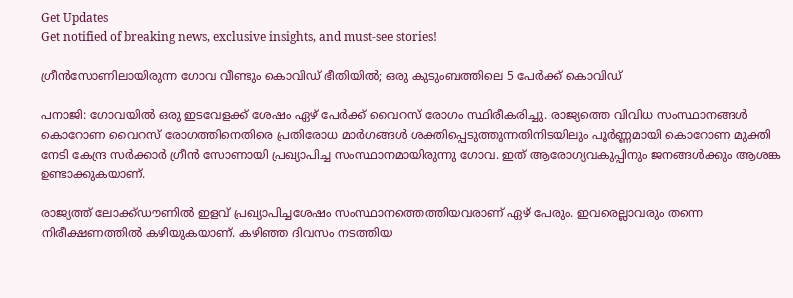Get Updates
Get notified of breaking news, exclusive insights, and must-see stories!

ഗ്രീന്‍സോണിലായിരുന്ന ഗോവ വീണ്ടും കൊവിഡ് ഭീതിയില്‍; ഒരു കുടുംബത്തിലെ 5 പേര്‍ക്ക് കൊവിഡ്

പനാജി: ഗോവയില്‍ ഒരു ഇടവേളക്ക് ശേഷം ഏഴ് പേര്‍ക്ക് വൈറസ് രോഗം സ്ഥിരീകരിച്ചു. രാജ്യത്തെ വിവിധ സംസ്ഥാനങ്ങള്‍ കൊറോണ വൈറസ് രോഗത്തിനെതിരെ പ്രതിരോധ മാര്‍ഗങ്ങള്‍ ശക്തിപ്പെടുത്തുന്നതിനിടയിലും പൂര്‍ണ്ണമായി കൊറോണ മുക്തി നേടി കേന്ദ്ര സര്‍ക്കാര്‍ ഗ്രീന്‍ സോണായി പ്രഖ്യാപിച്ച സംസ്ഥാനമായിരുന്നു ഗോവ. ഇത് ആരോഗ്യവകുപ്പിനും ജനങ്ങള്‍ക്കും ആശങ്ക ഉണ്ടാക്കുകയാണ്.

രാജ്യത്ത് ലോക്ക്ഡൗണില്‍ ഇളവ് പ്രഖ്യാപിച്ചശേഷം സംസ്ഥാനത്തെത്തിയവരാണ് ഏഴ് പേരും. ഇവരെല്ലാവരും തന്നെ നിരീക്ഷണത്തില്‍ കഴിയുകയാണ്. കഴിഞ്ഞ ദിവസം നടത്തിയ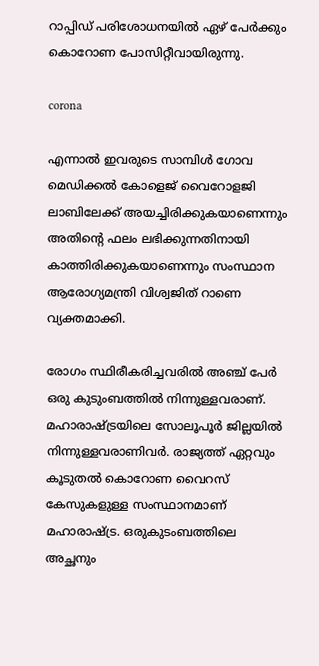റാപ്പിഡ് പരിശോധനയില്‍ ഏഴ് പേര്‍ക്കും കൊറോണ പോസിറ്റീവായിരുന്നു.

corona

എന്നാല്‍ ഇവരുടെ സാമ്പിള്‍ ഗോവ മെഡിക്കല്‍ കോളെജ് വൈറോളജി ലാബിലേക്ക് അയച്ചിരിക്കുകയാണെന്നും അതിന്റെ ഫലം ലഭിക്കുന്നതിനായി കാത്തിരിക്കുകയാണെന്നും സംസ്ഥാന ആരോഗ്യമന്ത്രി വിശ്വജിത് റാണെ വ്യക്തമാക്കി.

രോഗം സ്ഥിരീകരിച്ചവരില്‍ അഞ്ച് പേര്‍ ഒരു കുടുംബത്തില്‍ നിന്നുള്ളവരാണ്. മഹാരാഷ്ട്രയിലെ സോലൂപൂര്‍ ജില്ലയില്‍ നിന്നുള്ളവരാണിവര്‍. രാജ്യത്ത് ഏറ്റവും കൂടുതല്‍ കൊറോണ വൈറസ് കേസുകളുള്ള സംസ്ഥാനമാണ് മഹാരാഷ്ട്ര. ഒരുകുടംബത്തിലെ അച്ഛനും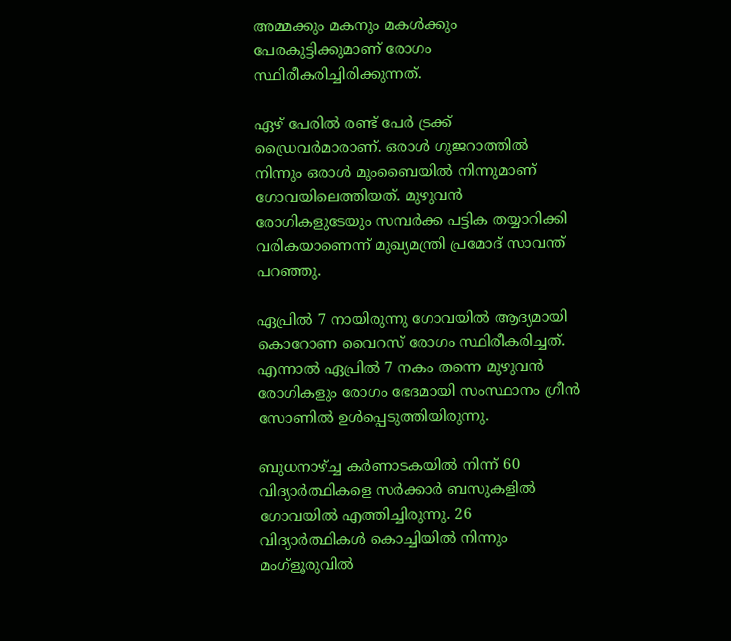അമ്മക്കും മകനും മകള്‍ക്കും പേരകുട്ടിക്കുമാണ് രോഗം സ്ഥിരീകരിച്ചിരിക്കുന്നത്.

ഏഴ് പേരില്‍ രണ്ട് പേര്‍ ട്രക്ക് ഡ്രൈവര്‍മാരാണ്. ഒരാള്‍ ഗുജറാത്തില്‍ നിന്നും ഒരാള്‍ മുംബൈയില്‍ നിന്നുമാണ് ഗോവയിലെത്തിയത്. മുഴുവന്‍ രോഗികളുടേയും സമ്പര്‍ക്ക പട്ടിക തയ്യാറിക്കി വരികയാണെന്ന് മുഖ്യമന്ത്രി പ്രമോദ് സാവന്ത് പറഞ്ഞു.

ഏപ്രില്‍ 7 നായിരുന്നു ഗോവയില്‍ ആദ്യമായി കൊറോണ വൈറസ് രോഗം സ്ഥിരീകരിച്ചത്. എന്നാല്‍ ഏപ്രില്‍ 7 നകം തന്നെ മുഴുവന്‍ രോഗികളും രോഗം ഭേദമായി സംസ്ഥാനം ഗ്രീന്‍ സോണില്‍ ഉള്‍പ്പെടുത്തിയിരുന്നു.

ബുധനാഴ്ച്ച കര്‍ണാടകയില്‍ നിന്ന് 60 വിദ്യാര്‍ത്ഥികളെ സര്‍ക്കാര്‍ ബസുകളില്‍ ഗോവയില്‍ എത്തിച്ചിരുന്നു. 26 വിദ്യാര്‍ത്ഥികള്‍ കൊച്ചിയില്‍ നിന്നും മംഗ്‌ളൂരുവില്‍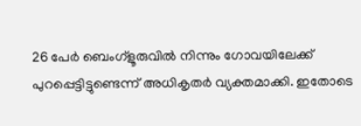26 പേര്‍ ബെംഗ്‌ളൂരുവില്‍ നിന്നും ഗോവയിലേക്ക് പുറപ്പെട്ടിട്ടുണ്ടെന്ന് അധികൃതര്‍ വ്യക്തമാക്കി. ഇതോടെ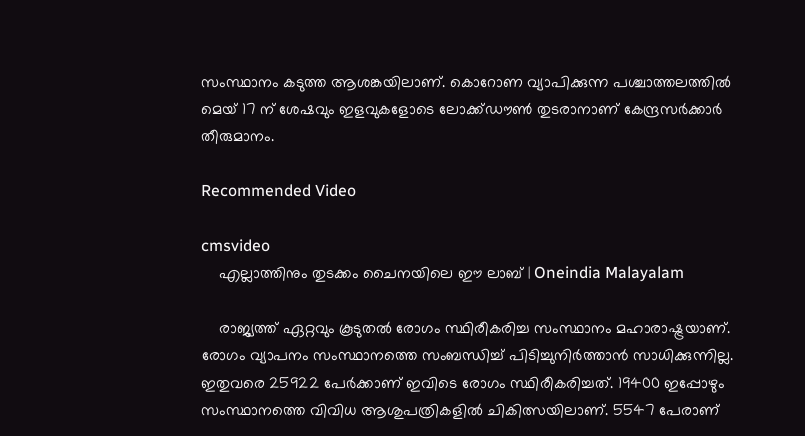സംസ്ഥാനം കടുത്ത ആശങ്കയിലാണ്. കൊറോണ വ്യാപിക്കുന്ന പശ്ചാത്തലത്തില്‍ മെയ് 17 ന് ശേഷവും ഇളവുകളോടെ ലോക്ക്ഡൗണ്‍ തുടരാനാണ് കേന്ദ്രസര്‍ക്കാര്‍ തീരുമാനം.

Recommended Video

cmsvideo
    എല്ലാത്തിനും തുടക്കം ചൈനയിലെ ഈ ലാബ് | Oneindia Malayalam

    രാജ്യത്ത് ഏറ്റവും കൂടുതല്‍ രോഗം സ്ഥിരീകരിച്ച സംസ്ഥാനം മഹാരാഷ്ട്രയാണ്. രോഗം വ്യാപനം സംസ്ഥാനത്തെ സംബന്ധിച്ച് പിടിച്ചുനിര്‍ത്താന്‍ സാധിക്കുന്നില്ല. ഇതുവരെ 25922 പേര്‍ക്കാണ് ഇവിടെ രോഗം സ്ഥിരീകരിച്ചത്. 19400 ഇപ്പോഴും സംസ്ഥാനത്തെ വിവിധ ആശുപത്രികളില്‍ ചികിത്സയിലാണ്. 5547 പേരാണ്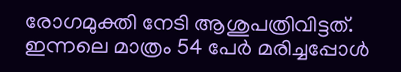രോഗമുക്തി നേടി ആശുപത്രിവിട്ടത്. ഇന്നലെ മാത്രം 54 പേര്‍ മരിച്ചപ്പോള്‍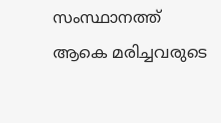സംസ്ഥാനത്ത് ആകെ മരിച്ചവരുടെ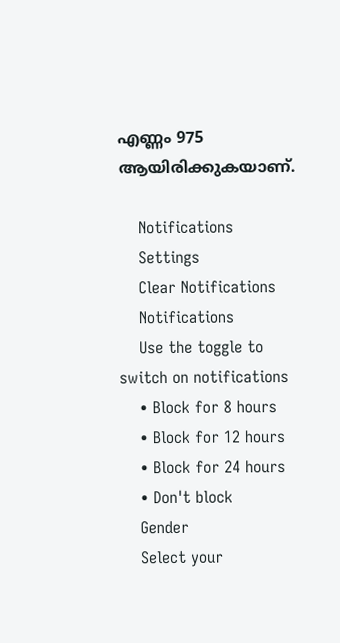എണ്ണം 975 ആയിരിക്കുകയാണ്.

    Notifications
    Settings
    Clear Notifications
    Notifications
    Use the toggle to switch on notifications
    • Block for 8 hours
    • Block for 12 hours
    • Block for 24 hours
    • Don't block
    Gender
    Select your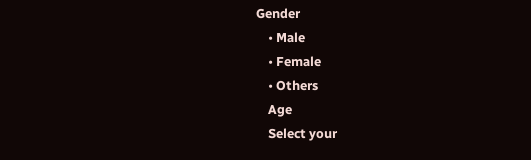Gender
    • Male
    • Female
    • Others
    Age
    Select your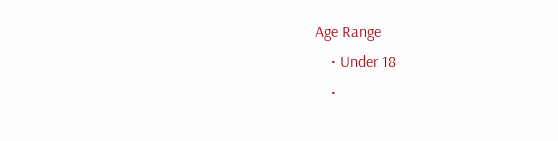Age Range
    • Under 18
    •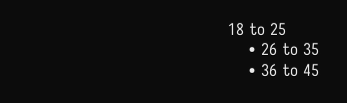18 to 25
    • 26 to 35
    • 36 to 45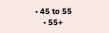• 45 to 55
    • 55+